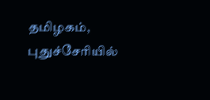தமிழகம், புதுச்சேரியில்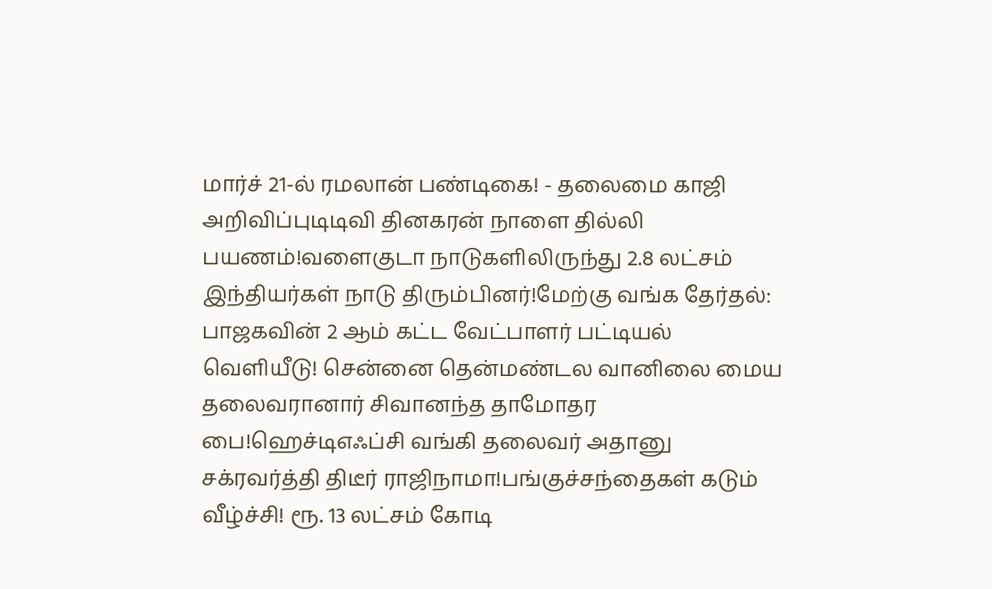மார்ச் 21-ல் ரமலான் பண்டிகை! - தலைமை காஜி அறிவிப்புடிடிவி தினகரன் நாளை தில்லி பயணம்!வளைகுடா நாடுகளிலிருந்து 2.8 லட்சம் இந்தியர்கள் நாடு திரும்பினர்!மேற்கு வங்க தேர்தல்: பாஜகவின் 2 ஆம் கட்ட வேட்பாளர் பட்டியல் வெளியீடு! சென்னை தென்மண்டல வானிலை மைய தலைவரானார் சிவானந்த தாமோதர பை!ஹெச்டிஎஃப்சி வங்கி தலைவர் அதானு சக்ரவர்த்தி திடீர் ராஜிநாமா!பங்குச்சந்தைகள் கடும் வீழ்ச்சி! ரூ. 13 லட்சம் கோடி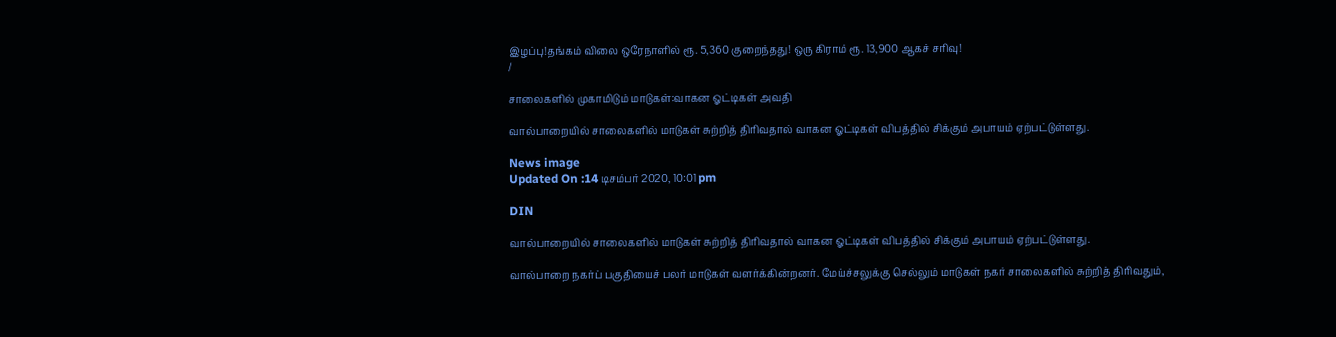இழப்பு!தங்கம் விலை ஒரேநாளில் ரூ. 5,360 குறைந்தது! ஒரு கிராம் ரூ. 13,900 ஆகச் சரிவு!
/

சாலைகளில் முகாமிடும் மாடுகள்:வாகன ஓட்டிகள் அவதி

வால்பாறையில் சாலைகளில் மாடுகள் சுற்றித் திரிவதால் வாகன ஓட்டிகள் விபத்தில் சிக்கும் அபாயம் ஏற்பட்டுள்ளது.

News image
Updated On :14 டிசம்பர் 2020, 10:01 pm

DIN

வால்பாறையில் சாலைகளில் மாடுகள் சுற்றித் திரிவதால் வாகன ஓட்டிகள் விபத்தில் சிக்கும் அபாயம் ஏற்பட்டுள்ளது.

வால்பாறை நகர்ப் பகுதியைச் பலர் மாடுகள் வளர்க்கின்றனர். மேய்ச்சலுக்கு செல்லும் மாடுகள் நகர் சாலைகளில் சுற்றித் திரிவதும்,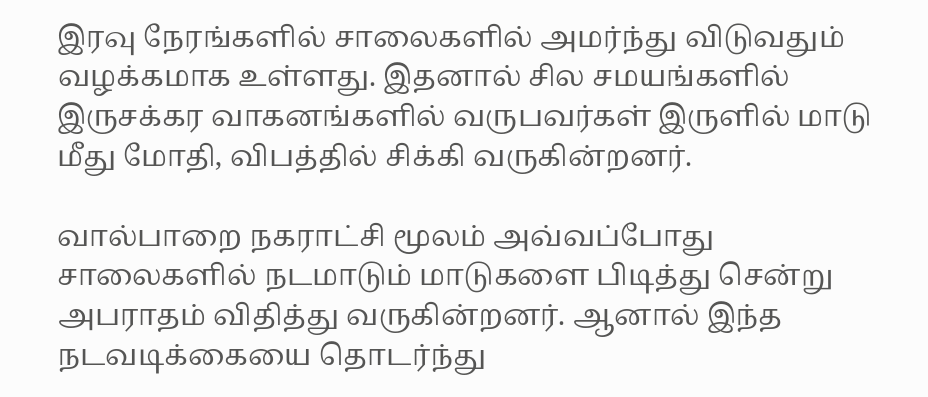இரவு நேரங்களில் சாலைகளில் அமர்ந்து விடுவதும் வழக்கமாக உள்ளது. இதனால் சில சமயங்களில் இருசக்கர வாகனங்களில் வருபவர்கள் இருளில் மாடு மீது மோதி, விபத்தில் சிக்கி வருகின்றனர்.

வால்பாறை நகராட்சி மூலம் அவ்வப்போது சாலைகளில் நடமாடும் மாடுகளை பிடித்து சென்று அபராதம் விதித்து வருகின்றனர். ஆனால் இந்த நடவடிக்கையை தொடர்ந்து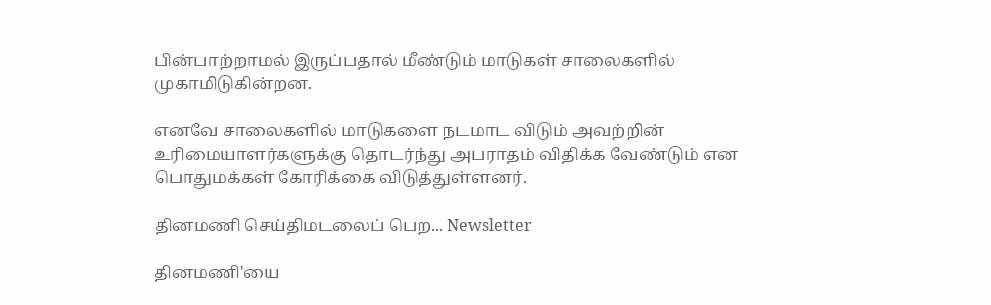பின்பாற்றாமல் இருப்பதால் மீண்டும் மாடுகள் சாலைகளில் முகாமிடுகின்றன.

எனவே சாலைகளில் மாடுகளை நடமாட விடும் அவற்றின் உரிமையாளர்களுக்கு தொடர்ந்து அபராதம் விதிக்க வேண்டும் என பொதுமக்கள் கோரிக்கை விடுத்துள்ளனர்.

தினமணி செய்திமடலைப் பெற... Newsletter

தினமணி'யை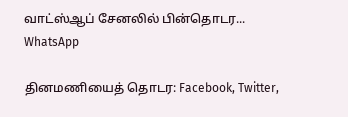வாட்ஸ்ஆப் சேனலில் பின்தொடர... WhatsApp

தினமணியைத் தொடர: Facebook, Twitter,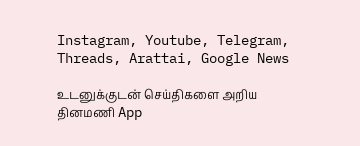Instagram, Youtube, Telegram, Threads, Arattai, Google News

உடனுக்குடன் செய்திகளை அறிய தினமணி App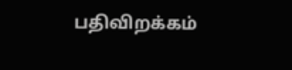பதிவிறக்கம்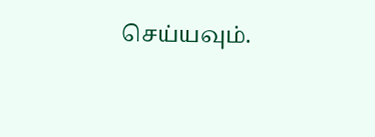செய்யவும்.